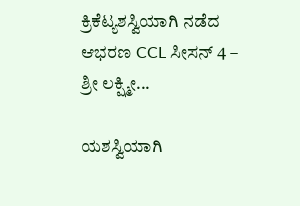ಕ್ರಿಕೆಟ್ಯಶಸ್ವಿಯಾಗಿ ನಡೆದ ಆಭರಣ CCL ಸೀಸನ್ 4 – ಶ್ರೀ ಲಕ್ಷ್ಮೀ...

ಯಶಸ್ವಿಯಾಗಿ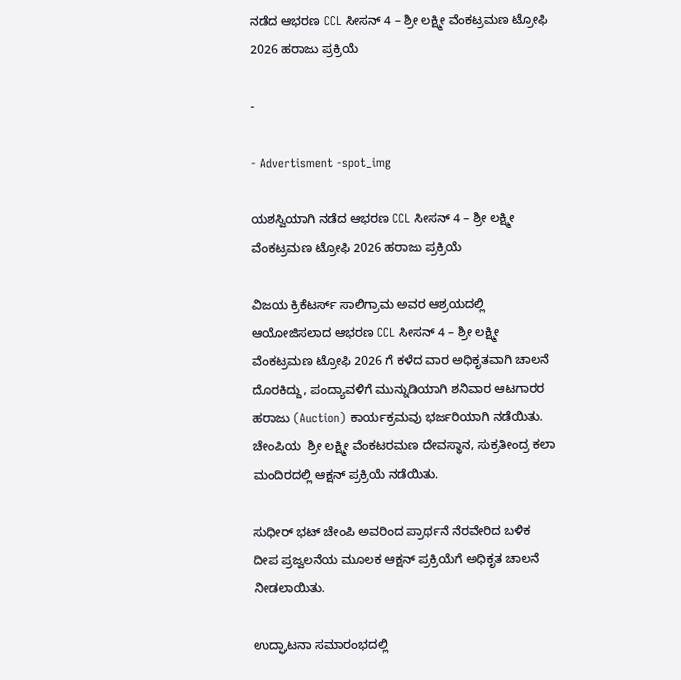ನಡೆದ ಆಭರಣ CCL ಸೀಸನ್ 4 – ಶ್ರೀ ಲಕ್ಷ್ಮೀ ವೆಂಕಟ್ರಮಣ ಟ್ರೋಫಿ 2026 ಹರಾಜು ಪ್ರಕ್ರಿಯೆ

-

- Advertisment -spot_img

ಯಶಸ್ವಿಯಾಗಿ ನಡೆದ ಆಭರಣ CCL ಸೀಸನ್ 4 – ಶ್ರೀ ಲಕ್ಷ್ಮೀ ವೆಂಕಟ್ರಮಣ ಟ್ರೋಫಿ 2026 ಹರಾಜು ಪ್ರಕ್ರಿಯೆ

ವಿಜಯ ಕ್ರಿಕೆಟರ್ಸ್ ಸಾಲಿಗ್ರಾಮ ಅವರ ಆಶ್ರಯದಲ್ಲಿ ಆಯೋಜಿಸಲಾದ ಆಭರಣ CCL ಸೀಸನ್ 4 – ಶ್ರೀ ಲಕ್ಷ್ಮೀ ವೆಂಕಟ್ರಮಣ ಟ್ರೋಫಿ 2026 ಗೆ ಕಳೆದ ವಾರ ಅಧಿಕೃತವಾಗಿ ಚಾಲನೆ ದೊರಕಿದ್ದು, ಪಂದ್ಯಾವಳಿಗೆ ಮುನ್ನುಡಿಯಾಗಿ ಶನಿವಾರ ಆಟಗಾರರ ಹರಾಜು (Auction) ಕಾರ್ಯಕ್ರಮವು ಭರ್ಜರಿಯಾಗಿ ನಡೆಯಿತು.  ಚೇಂಪಿಯ  ಶ್ರೀ ಲಕ್ಷ್ಮೀ ವೆಂಕಟರಮಣ ದೇವಸ್ಥಾನ, ಸುಕ್ರತೀಂದ್ರ ಕಲಾ ಮಂದಿರದಲ್ಲಿ ಆಕ್ಷನ್ ಪ್ರಕ್ರಿಯೆ ನಡೆಯಿತು.

ಸುಧೀರ್ ಭಟ್ ಚೇಂಪಿ ಅವರಿಂದ ಪ್ರಾರ್ಥನೆ ನೆರವೇರಿದ ಬಳಿಕ ದೀಪ ಪ್ರಜ್ವಲನೆಯ ಮೂಲಕ ಆಕ್ಷನ್ ಪ್ರಕ್ರಿಯೆಗೆ ಅಧಿಕೃತ ಚಾಲನೆ ನೀಡಲಾಯಿತು.

ಉದ್ಘಾಟನಾ ಸಮಾರಂಭದಲ್ಲಿ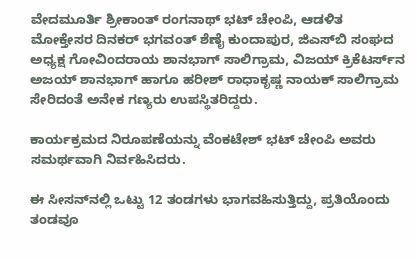ವೇದಮೂರ್ತಿ ಶ್ರೀಕಾಂತ್ ರಂಗನಾಥ್ ಭಟ್ ಚೇಂಪಿ, ಆಡಳಿತ ಮೋಕ್ತೇಸರ ದಿನಕರ್ ಭಗವಂತ್ ಶೆಣೈ ಕುಂದಾಪುರ, ಜಿಎಸ್‌ಬಿ ಸಂಘದ ಅಧ್ಯಕ್ಷ ಗೋವಿಂದರಾಯ ಶಾನಭಾಗ್ ಸಾಲಿಗ್ರಾಮ, ವಿಜಯ್ ಕ್ರಿಕೆಟರ್ಸ್‌ನ ಅಜಯ್ ಶಾನಭಾಗ್ ಹಾಗೂ ಹರೀಶ್ ರಾಧಾಕೃಷ್ಣ ನಾಯಕ್ ಸಾಲಿಗ್ರಾಮ ಸೇರಿದಂತೆ ಅನೇಕ ಗಣ್ಯರು ಉಪಸ್ಥಿತರಿದ್ದರು.

ಕಾರ್ಯಕ್ರಮದ ನಿರೂಪಣೆಯನ್ನು ವೆಂಕಟೇಶ್ ಭಟ್ ಚೇಂಪಿ ಅವರು ಸಮರ್ಥವಾಗಿ ನಿರ್ವಹಿಸಿದರು.

ಈ ಸೀಸನ್‌ನಲ್ಲಿ ಒಟ್ಟು 12 ತಂಡಗಳು ಭಾಗವಹಿಸುತ್ತಿದ್ದು, ಪ್ರತಿಯೊಂದು ತಂಡವೂ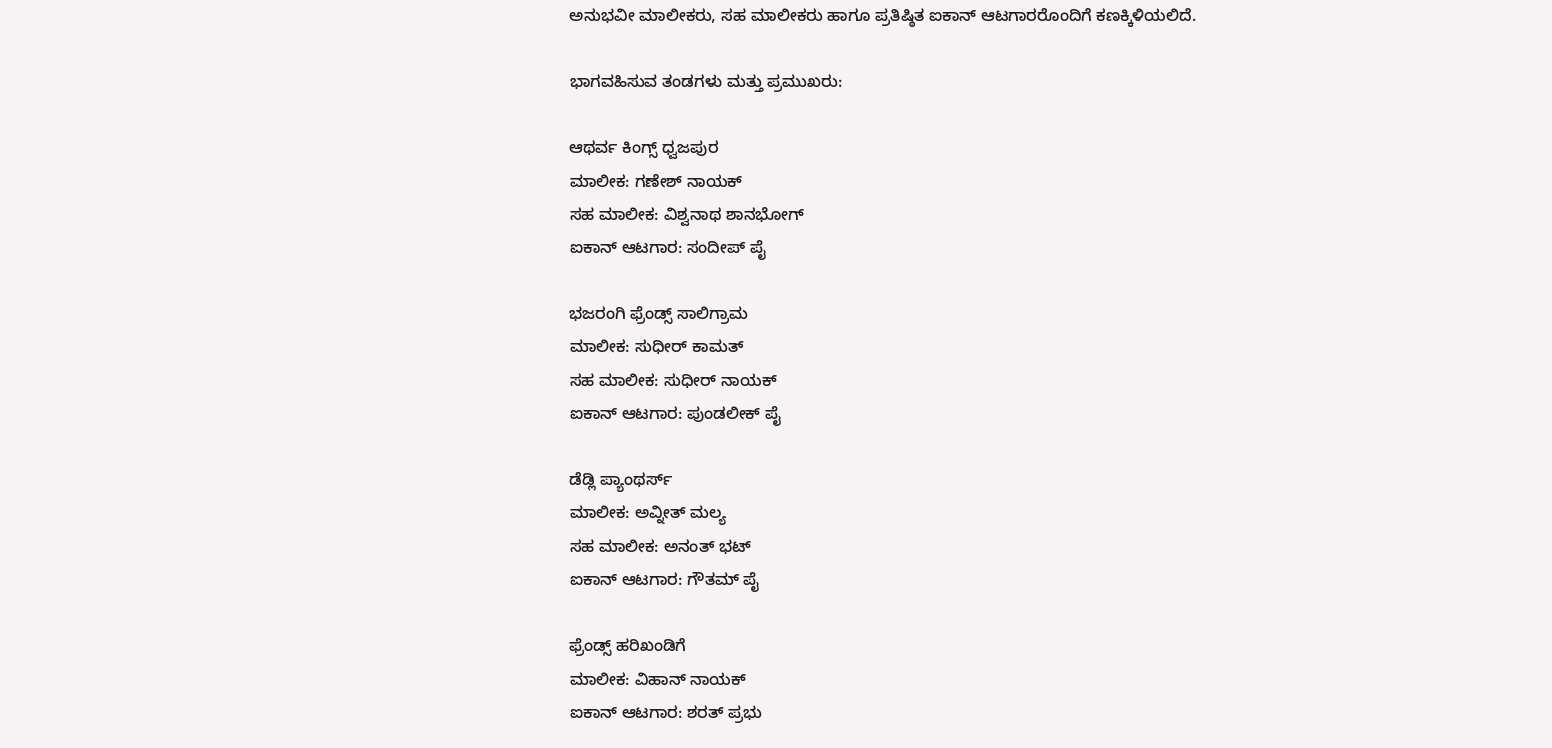ಅನುಭವೀ ಮಾಲೀಕರು, ಸಹ ಮಾಲೀಕರು ಹಾಗೂ ಪ್ರತಿಷ್ಠಿತ ಐಕಾನ್ ಆಟಗಾರರೊಂದಿಗೆ ಕಣಕ್ಕಿಳಿಯಲಿದೆ.

ಭಾಗವಹಿಸುವ ತಂಡಗಳು ಮತ್ತು ಪ್ರಮುಖರು:

ಆಥರ್ವ ಕಿಂಗ್ಸ್ ಧ್ವಜಪುರ
ಮಾಲೀಕ: ಗಣೇಶ್ ನಾಯಕ್
ಸಹ ಮಾಲೀಕ: ವಿಶ್ವನಾಥ ಶಾನಭೋಗ್
ಐಕಾನ್ ಆಟಗಾರ: ಸಂದೀಪ್ ಪೈ

ಭಜರಂಗಿ ಫ್ರೆಂಡ್ಸ್ ಸಾಲಿಗ್ರಾಮ
ಮಾಲೀಕ: ಸುಧೀರ್ ಕಾಮತ್
ಸಹ ಮಾಲೀಕ: ಸುಧೀರ್ ನಾಯಕ್
ಐಕಾನ್ ಆಟಗಾರ: ಪುಂಡಲೀಕ್ ಪೈ

ಡೆಡ್ಲಿ ಪ್ಯಾಂಥರ್ಸ್
ಮಾಲೀಕ: ಅವ್ನೀತ್ ಮಲ್ಯ
ಸಹ ಮಾಲೀಕ: ಅನಂತ್ ಭಟ್
ಐಕಾನ್ ಆಟಗಾರ: ಗೌತಮ್ ಪೈ

ಫ್ರೆಂಡ್ಸ್ ಹರಿಖಂಡಿಗೆ
ಮಾಲೀಕ: ವಿಹಾನ್ ನಾಯಕ್
ಐಕಾನ್ ಆಟಗಾರ: ಶರತ್ ಪ್ರಭು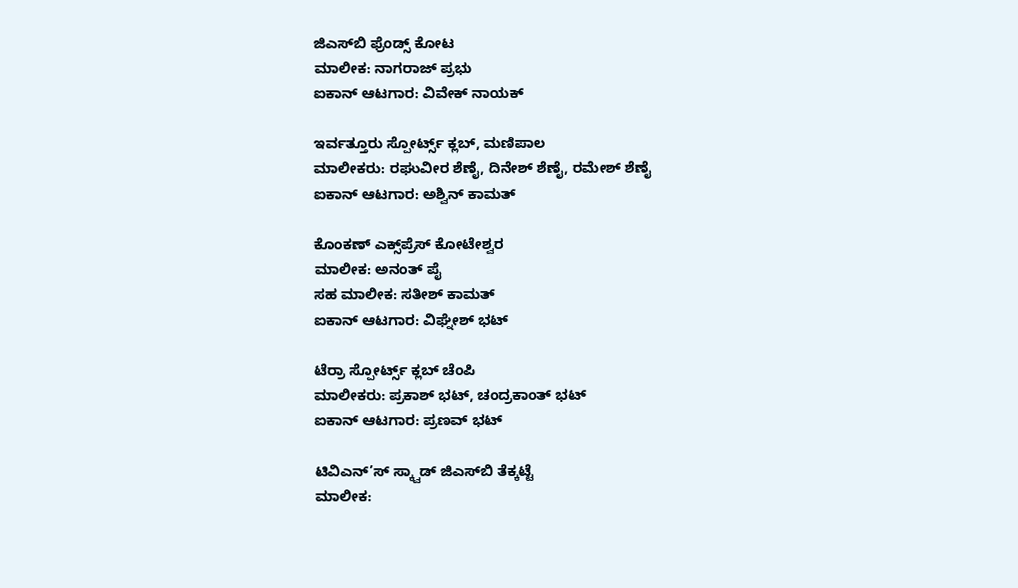ಜಿಎಸ್‌ಬಿ ಫ್ರೆಂಡ್ಸ್ ಕೋಟ
ಮಾಲೀಕ: ನಾಗರಾಜ್ ಪ್ರಭು
ಐಕಾನ್ ಆಟಗಾರ: ವಿವೇಕ್ ನಾಯಕ್

ಇರ್ವತ್ತೂರು ಸ್ಪೋರ್ಟ್ಸ್ ಕ್ಲಬ್, ಮಣಿಪಾಲ
ಮಾಲೀಕರು: ರಘುವೀರ ಶೆಣೈ, ದಿನೇಶ್ ಶೆಣೈ, ರಮೇಶ್ ಶೆಣೈ
ಐಕಾನ್ ಆಟಗಾರ: ಅಶ್ವಿನ್ ಕಾಮತ್

ಕೊಂಕಣ್ ಎಕ್ಸ್‌ಪ್ರೆಸ್ ಕೋಟೇಶ್ವರ
ಮಾಲೀಕ: ಅನಂತ್ ಪೈ
ಸಹ ಮಾಲೀಕ: ಸತೀಶ್ ಕಾಮತ್
ಐಕಾನ್ ಆಟಗಾರ: ವಿಘ್ನೇಶ್ ಭಟ್

ಟೆರ್ರಾ ಸ್ಪೋರ್ಟ್ಸ್ ಕ್ಲಬ್ ಚೆಂಪಿ
ಮಾಲೀಕರು: ಪ್ರಕಾಶ್ ಭಟ್, ಚಂದ್ರಕಾಂತ್ ಭಟ್
ಐಕಾನ್ ಆಟಗಾರ: ಪ್ರಣವ್ ಭಟ್

ಟಿವಿಎನ್‌’ಸ್ ಸ್ಕ್ವಾಡ್ ಜಿಎಸ್‌ಬಿ ತೆಕ್ಕಟ್ಟೆ
ಮಾಲೀಕ: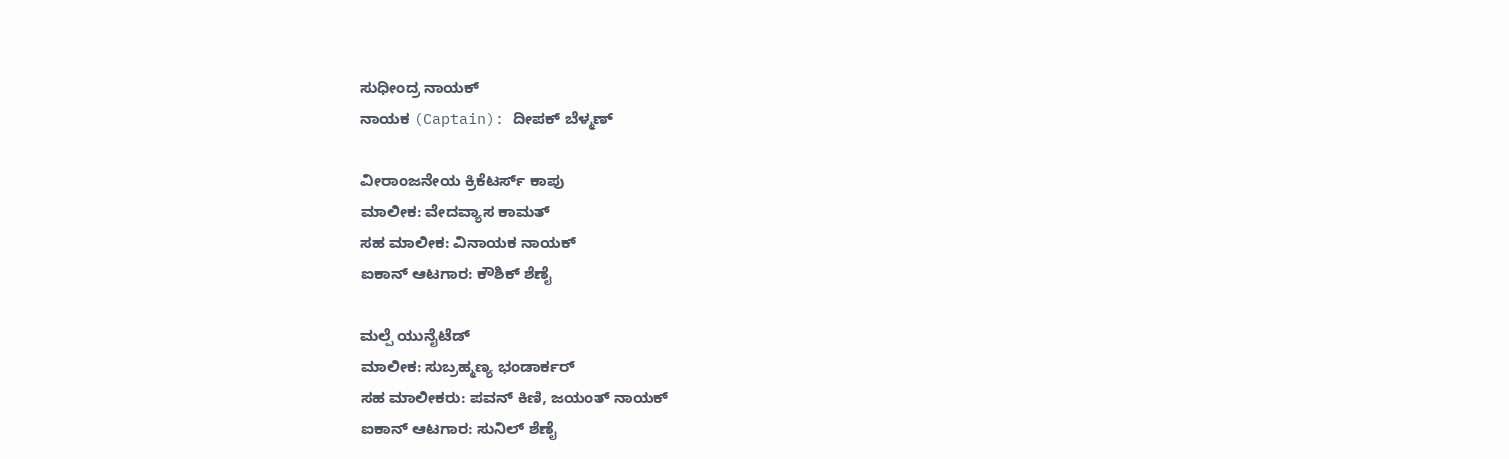ಸುಧೀಂದ್ರ ನಾಯಕ್
ನಾಯಕ (Captain): ದೀಪಕ್ ಬೆಳ್ಮಣ್

ವೀರಾಂಜನೇಯ ಕ್ರಿಕೆಟರ್ಸ್ ಕಾಪು
ಮಾಲೀಕ: ವೇದವ್ಯಾಸ ಕಾಮತ್
ಸಹ ಮಾಲೀಕ: ವಿನಾಯಕ ನಾಯಕ್
ಐಕಾನ್ ಆಟಗಾರ: ಕೌಶಿಕ್ ಶೆಣೈ

ಮಲ್ಪೆ ಯುನೈಟೆಡ್
ಮಾಲೀಕ: ಸುಬ್ರಹ್ಮಣ್ಯ ಭಂಡಾರ್ಕರ್
ಸಹ ಮಾಲೀಕರು: ಪವನ್ ಕಿಣಿ, ಜಯಂತ್ ನಾಯಕ್
ಐಕಾನ್ ಆಟಗಾರ: ಸುನಿಲ್ ಶೆಣೈ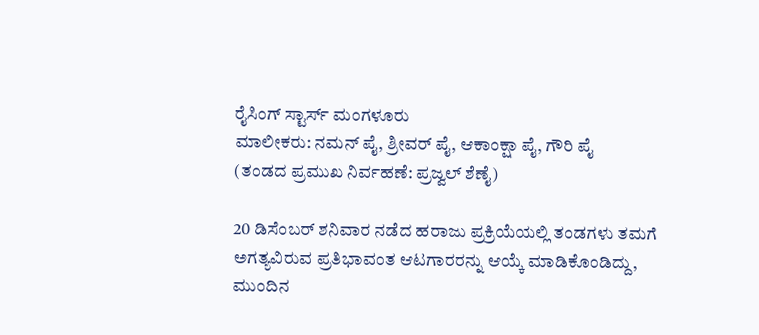ರೈಸಿಂಗ್ ಸ್ಟಾರ್ಸ್ ಮಂಗಳೂರು
ಮಾಲೀಕರು: ನಮನ್ ಪೈ, ಶ್ರೀವರ್ ಪೈ, ಆಕಾಂಕ್ಷಾ ಪೈ, ಗೌರಿ ಪೈ
(ತಂಡದ ಪ್ರಮುಖ ನಿರ್ವಹಣೆ: ಪ್ರಜ್ವಲ್ ಶೆಣೈ)

20 ಡಿಸೆಂಬರ್ ಶನಿವಾರ ನಡೆದ ಹರಾಜು ಪ್ರಕ್ರಿಯೆಯಲ್ಲಿ ತಂಡಗಳು ತಮಗೆ ಅಗತ್ಯವಿರುವ ಪ್ರತಿಭಾವಂತ ಆಟಗಾರರನ್ನು ಆಯ್ಕೆ ಮಾಡಿಕೊಂಡಿದ್ದು, ಮುಂದಿನ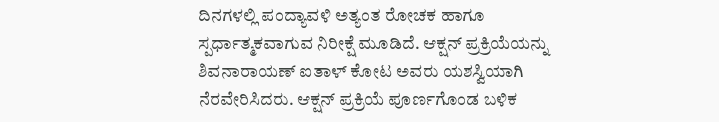ದಿನಗಳಲ್ಲಿ ಪಂದ್ಯಾವಳಿ ಅತ್ಯಂತ ರೋಚಕ ಹಾಗೂ ಸ್ಪರ್ಧಾತ್ಮಕವಾಗುವ ನಿರೀಕ್ಷೆ ಮೂಡಿದೆ. ಆಕ್ಷನ್ ಪ್ರಕ್ರಿಯೆಯನ್ನು ಶಿವನಾರಾಯಣ್ ಐತಾಳ್ ಕೋಟ ಅವರು ಯಶಸ್ವಿಯಾಗಿ ನೆರವೇರಿಸಿದರು. ಆಕ್ಷನ್ ಪ್ರಕ್ರಿಯೆ ಪೂರ್ಣಗೊಂಡ ಬಳಿಕ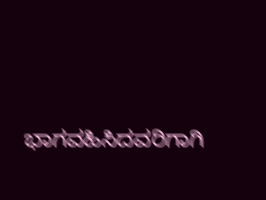ಭಾಗವಹಿಸಿದವರಿಗಾಗಿ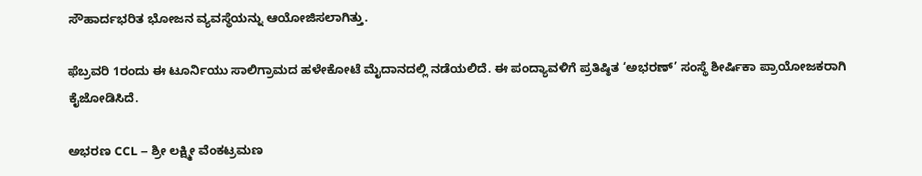ಸೌಹಾರ್ದಭರಿತ ಭೋಜನ ವ್ಯವಸ್ಥೆಯನ್ನು ಆಯೋಜಿಸಲಾಗಿತ್ತು.

ಫೆಬ್ರವರಿ 1ರಂದು ಈ ಟೂರ್ನಿಯು ಸಾಲಿಗ್ರಾಮದ ಹಳೇಕೋಟೆ ಮೈದಾನದಲ್ಲಿ ನಡೆಯಲಿದೆ. ಈ ಪಂದ್ಯಾವಳಿಗೆ ಪ್ರತಿಷ್ಠಿತ ‘ಅಭರಣ್’ ಸಂಸ್ಥೆ ಶೀರ್ಷಿಕಾ ಪ್ರಾಯೋಜಕರಾಗಿ ಕೈಜೋಡಿಸಿದೆ.

ಅಭರಣ CCL – ಶ್ರೀ ಲಕ್ಷ್ಮೀ ವೆಂಕಟ್ರಮಣ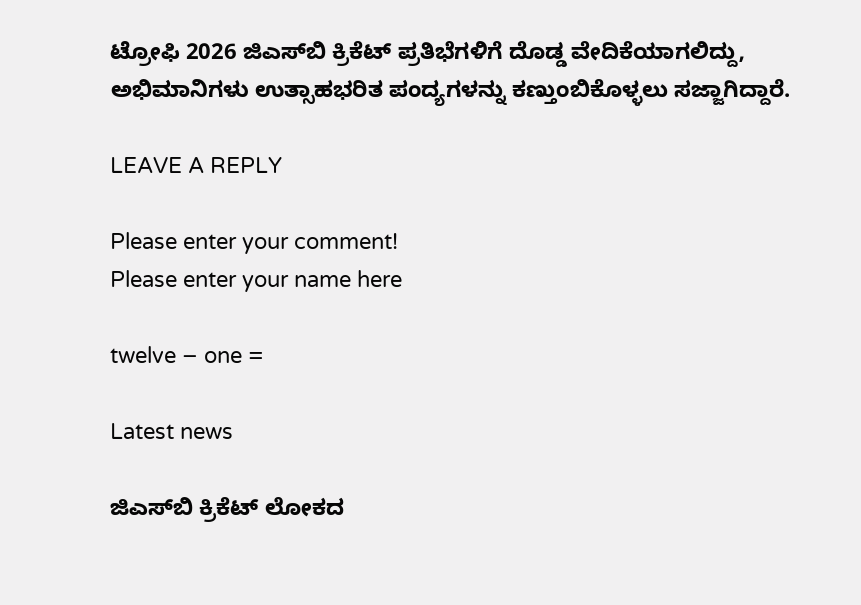ಟ್ರೋಫಿ 2026 ಜಿಎಸ್‌ಬಿ ಕ್ರಿಕೆಟ್ ಪ್ರತಿಭೆಗಳಿಗೆ ದೊಡ್ಡ ವೇದಿಕೆಯಾಗಲಿದ್ದು, ಅಭಿಮಾನಿಗಳು ಉತ್ಸಾಹಭರಿತ ಪಂದ್ಯಗಳನ್ನು ಕಣ್ತುಂಬಿಕೊಳ್ಳಲು ಸಜ್ಜಾಗಿದ್ದಾರೆ.

LEAVE A REPLY

Please enter your comment!
Please enter your name here

twelve − one =

Latest news

ಜಿಎಸ್‌ಬಿ ಕ್ರಿಕೆಟ್ ಲೋಕದ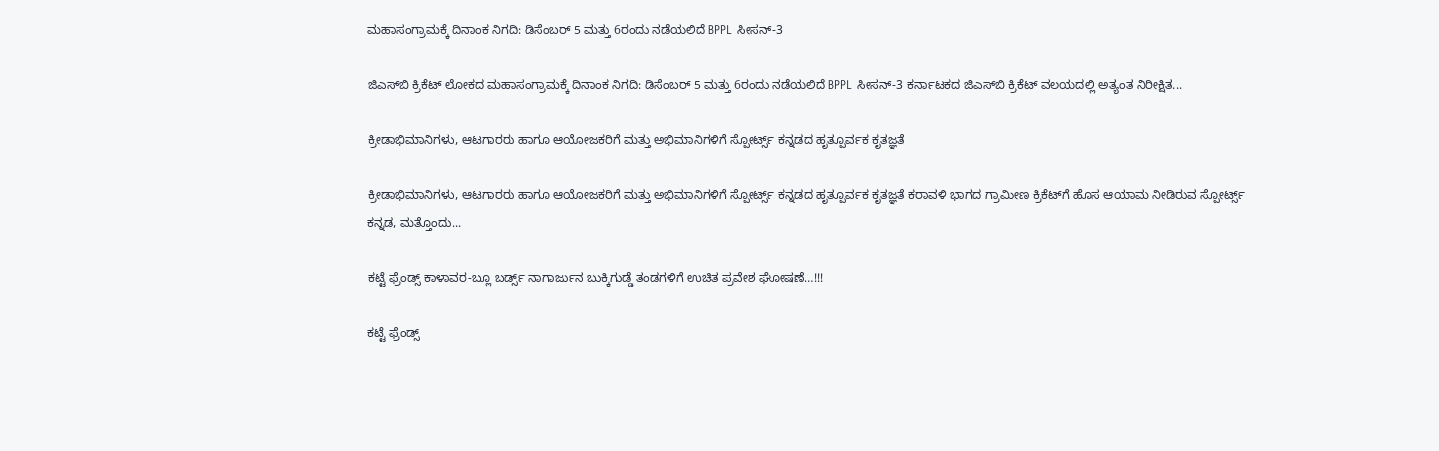ಮಹಾಸಂಗ್ರಾಮಕ್ಕೆ ದಿನಾಂಕ ನಿಗದಿ: ಡಿಸೆಂಬರ್ 5 ಮತ್ತು 6ರಂದು ನಡೆಯಲಿದೆ BPPL ಸೀಸನ್-3

ಜಿಎಸ್‌ಬಿ ಕ್ರಿಕೆಟ್ ಲೋಕದ ಮಹಾಸಂಗ್ರಾಮಕ್ಕೆ ದಿನಾಂಕ ನಿಗದಿ: ಡಿಸೆಂಬರ್ 5 ಮತ್ತು 6ರಂದು ನಡೆಯಲಿದೆ BPPL ಸೀಸನ್-3 ಕರ್ನಾಟಕದ ಜಿಎಸ್‌ಬಿ ಕ್ರಿಕೆಟ್ ವಲಯದಲ್ಲಿ ಅತ್ಯಂತ ನಿರೀಕ್ಷಿತ...

ಕ್ರೀಡಾಭಿಮಾನಿಗಳು, ಆಟಗಾರರು ಹಾಗೂ ಆಯೋಜಕರಿಗೆ ಮತ್ತು ಅಭಿಮಾನಿಗಳಿಗೆ ಸ್ಪೋರ್ಟ್ಸ್ ಕನ್ನಡದ ಹೃತ್ಪೂರ್ವಕ ಕೃತಜ್ಞತೆ

ಕ್ರೀಡಾಭಿಮಾನಿಗಳು, ಆಟಗಾರರು ಹಾಗೂ ಆಯೋಜಕರಿಗೆ ಮತ್ತು ಅಭಿಮಾನಿಗಳಿಗೆ ಸ್ಪೋರ್ಟ್ಸ್ ಕನ್ನಡದ ಹೃತ್ಪೂರ್ವಕ ಕೃತಜ್ಞತೆ ಕರಾವಳಿ ಭಾಗದ ಗ್ರಾಮೀಣ ಕ್ರಿಕೆಟ್‌ಗೆ ಹೊಸ ಆಯಾಮ ನೀಡಿರುವ ಸ್ಪೋರ್ಟ್ಸ್ ಕನ್ನಡ, ಮತ್ತೊಂದು...

ಕಟ್ಟೆ ಫ್ರೆಂಡ್ಸ್ ಕಾಳಾವರ-ಬ್ಲೂ ಬರ್ಡ್ಸ್ ನಾಗಾರ್ಜುನ ಬುಕ್ಕಿಗುಡ್ಡೆ ತಂಡಗಳಿಗೆ ಉಚಿತ ಪ್ರವೇಶ ಘೋಷಣೆ…!!!

ಕಟ್ಟೆ ಫ್ರೆಂಡ್ಸ್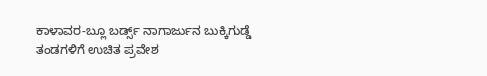ಕಾಳಾವರ-ಬ್ಲೂ ಬರ್ಡ್ಸ್ ನಾಗಾರ್ಜುನ ಬುಕ್ಕಿಗುಡ್ಡೆ ತಂಡಗಳಿಗೆ ಉಚಿತ ಪ್ರವೇಶ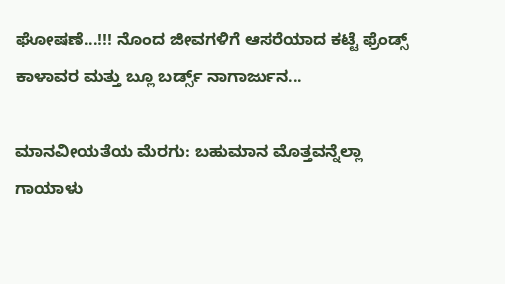ಘೋಷಣೆ...!!! ನೊಂದ ಜೀವಗಳಿಗೆ ಆಸರೆಯಾದ ಕಟ್ಟೆ ಫ್ರೆಂಡ್ಸ್ ಕಾಳಾವರ ಮತ್ತು ಬ್ಲೂ ಬರ್ಡ್ಸ್ ನಾಗಾರ್ಜುನ...

ಮಾನವೀಯತೆಯ ಮೆರಗು: ಬಹುಮಾನ ಮೊತ್ತವನ್ನೆಲ್ಲಾ ಗಾಯಾಳು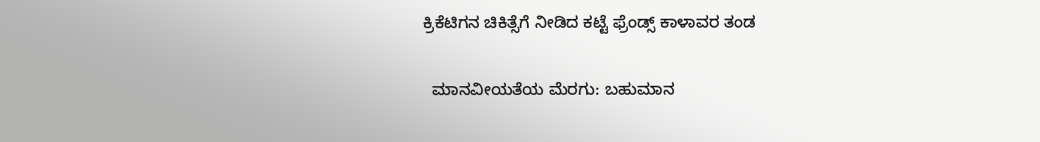ಕ್ರಿಕೆಟಿಗನ ಚಿಕಿತ್ಸೆಗೆ ನೀಡಿದ ಕಟ್ಟೆ ಫ್ರೆಂಡ್ಸ್ ಕಾಳಾವರ ತಂಡ

  ಮಾನವೀಯತೆಯ ಮೆರಗು: ಬಹುಮಾನ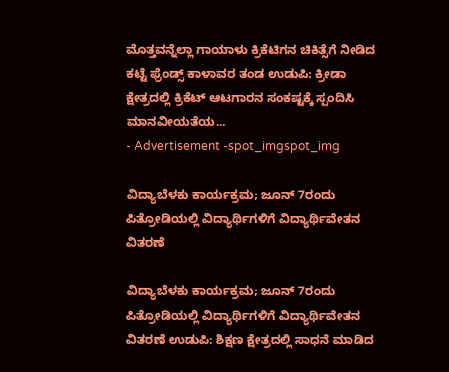ಮೊತ್ತವನ್ನೆಲ್ಲಾ ಗಾಯಾಳು ಕ್ರಿಕೆಟಿಗನ ಚಿಕಿತ್ಸೆಗೆ ನೀಡಿದ ಕಟ್ಟೆ ಫ್ರೆಂಡ್ಸ್ ಕಾಳಾವರ ತಂಡ ಉಡುಪಿ: ಕ್ರೀಡಾ ಕ್ಷೇತ್ರದಲ್ಲಿ ಕ್ರಿಕೆಟ್ ಆಟಗಾರನ ಸಂಕಷ್ಟಕ್ಕೆ ಸ್ಪಂದಿಸಿ ಮಾನವೀಯತೆಯ...
- Advertisement -spot_imgspot_img

ವಿದ್ಯಾಬೆಳಕು ಕಾರ್ಯಕ್ರಮ; ಜೂನ್ 7ರಂದು ಪಿತ್ರೋಡಿಯಲ್ಲಿ ವಿದ್ಯಾರ್ಥಿಗಳಿಗೆ ವಿದ್ಯಾರ್ಥಿವೇತನ ವಿತರಣೆ

ವಿದ್ಯಾಬೆಳಕು ಕಾರ್ಯಕ್ರಮ; ಜೂನ್ 7ರಂದು ಪಿತ್ರೋಡಿಯಲ್ಲಿ ವಿದ್ಯಾರ್ಥಿಗಳಿಗೆ ವಿದ್ಯಾರ್ಥಿವೇತನ ವಿತರಣೆ ಉಡುಪಿ: ಶಿಕ್ಷಣ ಕ್ಷೇತ್ರದಲ್ಲಿ ಸಾಧನೆ ಮಾಡಿದ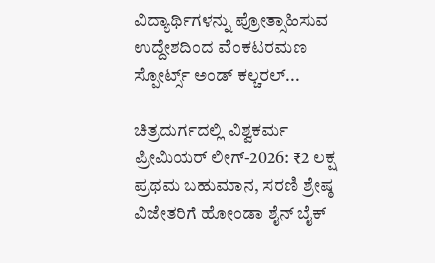ವಿದ್ಯಾರ್ಥಿಗಳನ್ನು ಪ್ರೋತ್ಸಾಹಿಸುವ ಉದ್ದೇಶದಿಂದ ವೆಂಕಟರಮಣ ಸ್ಪೋರ್ಟ್ಸ್ ಅಂಡ್ ಕಲ್ಚರಲ್...

ಚಿತ್ರದುರ್ಗದಲ್ಲಿ ವಿಶ್ವಕರ್ಮ ಪ್ರೀಮಿಯರ್ ಲೀಗ್-2026: ₹2 ಲಕ್ಷ ಪ್ರಥಮ ಬಹುಮಾನ, ಸರಣಿ ಶ್ರೇಷ್ಠ ವಿಜೇತರಿಗೆ ಹೋಂಡಾ ಶೈನ್ ಬೈಕ್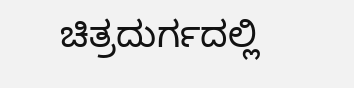ಚಿತ್ರದುರ್ಗದಲ್ಲಿ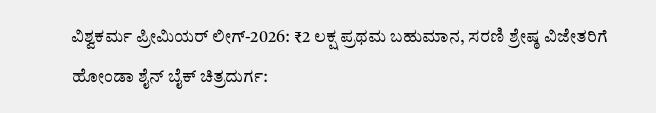ವಿಶ್ವಕರ್ಮ ಪ್ರೀಮಿಯರ್ ಲೀಗ್-2026: ₹2 ಲಕ್ಷ ಪ್ರಥಮ ಬಹುಮಾನ, ಸರಣಿ ಶ್ರೇಷ್ಠ ವಿಜೇತರಿಗೆ ಹೋಂಡಾ ಶೈನ್ ಬೈಕ್ ಚಿತ್ರದುರ್ಗ: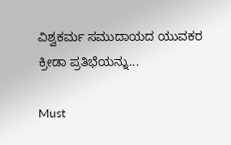ವಿಶ್ವಕರ್ಮ ಸಮುದಾಯದ ಯುವಕರ ಕ್ರೀಡಾ ಪ್ರತಿಭೆಯನ್ನು...

Must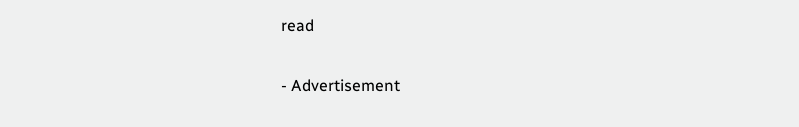read

- Advertisement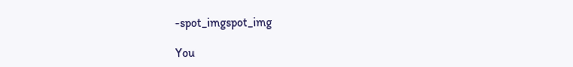-spot_imgspot_img

You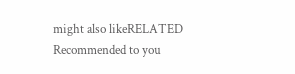might also likeRELATED
Recommended to you